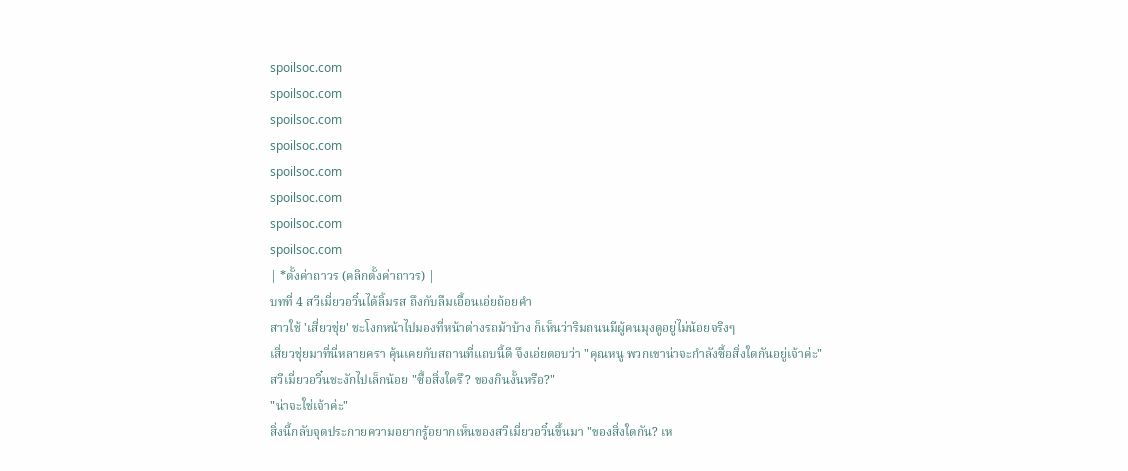spoilsoc.com
spoilsoc.com
spoilsoc.com
spoilsoc.com
spoilsoc.com
spoilsoc.com
spoilsoc.com
spoilsoc.com
| *ตั้งค่าถาวร (คลิกตั้งค่าถาวร) |
บทที่ 4 สวีเมี่ยวอวิ๋นได้ลิ้มรส ถึงกับลืมเอื้อนเอ่ยถ้อยคำ
สาวใช้ 'เสี่ยวชุ่ย' ชะโงกหน้าไปมองที่หน้าต่างรถม้าบ้าง ก็เห็นว่าริมถนนมีผู้คนมุงดูอยู่ไม่น้อยจริงๆ
เสี่ยวชุ่ยมาที่นี่หลายครา คุ้นเคยกับสถานที่แถบนี้ดี จึงเอ่ยตอบว่า "คุณหนู พวกเขาน่าจะกำลังซื้อสิ่งใดกันอยู่เจ้าค่ะ"
สวีเมี่ยวอวิ๋นชะงักไปเล็กน้อย "ซื้อสิ่งใดรึ? ของกินงั้นหรือ?"
"น่าจะใช่เจ้าค่ะ"
สิ่งนี้กลับจุดประกายความอยากรู้อยากเห็นของสวีเมี่ยวอวิ๋นขึ้นมา "ของสิ่งใดกัน? เห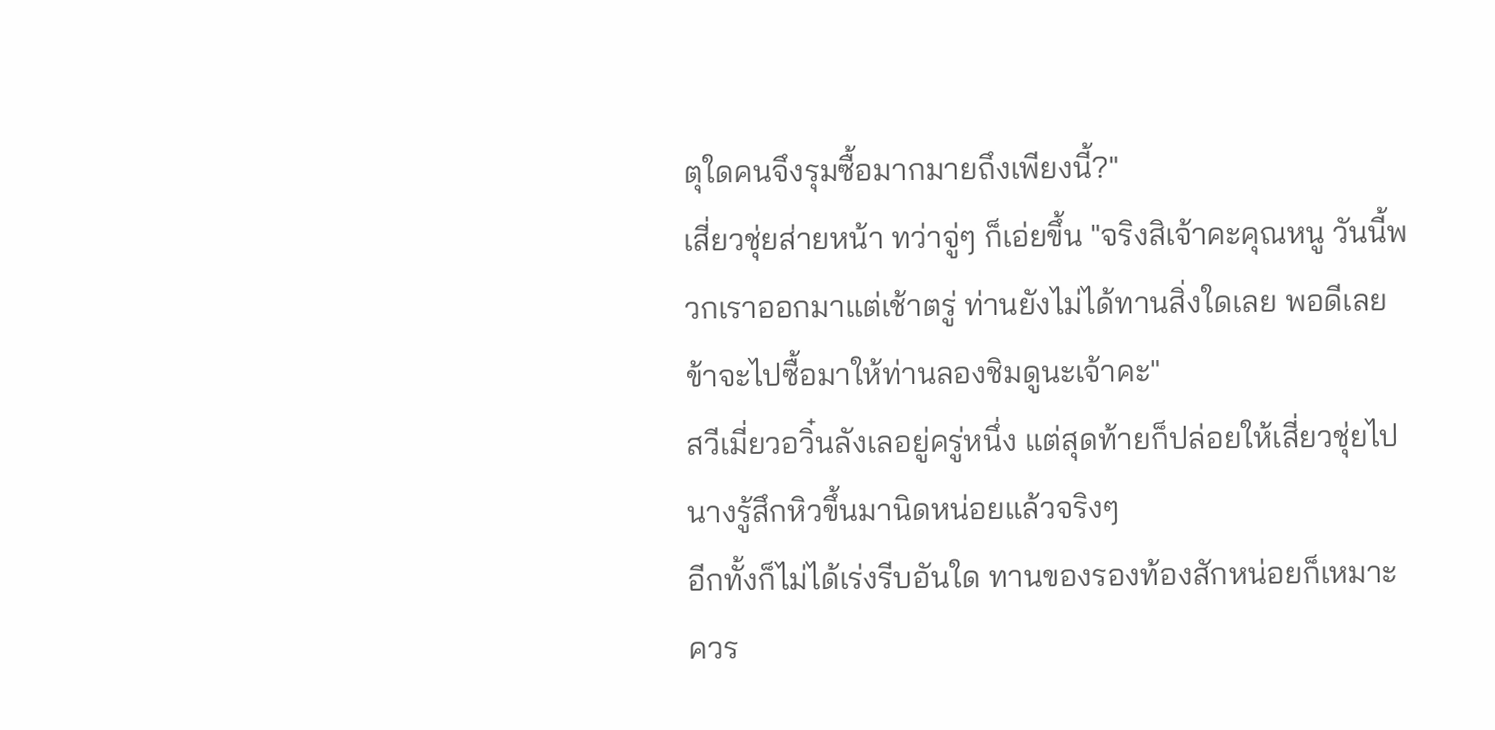ตุใดคนจึงรุมซื้อมากมายถึงเพียงนี้?"
เสี่ยวชุ่ยส่ายหน้า ทว่าจู่ๆ ก็เอ่ยขึ้น "จริงสิเจ้าคะคุณหนู วันนี้พวกเราออกมาแต่เช้าตรู่ ท่านยังไม่ได้ทานสิ่งใดเลย พอดีเลย ข้าจะไปซื้อมาให้ท่านลองชิมดูนะเจ้าคะ"
สวีเมี่ยวอวิ๋นลังเลอยู่ครู่หนึ่ง แต่สุดท้ายก็ปล่อยให้เสี่ยวชุ่ยไป
นางรู้สึกหิวขึ้นมานิดหน่อยแล้วจริงๆ
อีกทั้งก็ไม่ได้เร่งรีบอันใด ทานของรองท้องสักหน่อยก็เหมาะควร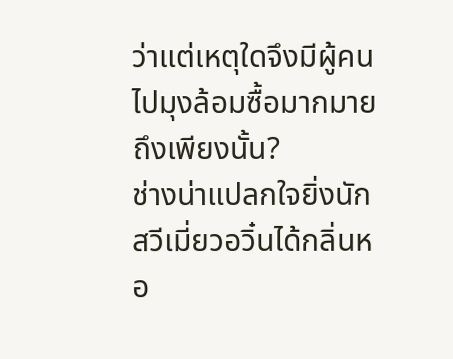ว่าแต่เหตุใดจึงมีผู้คนไปมุงล้อมซื้อมากมายถึงเพียงนั้น?
ช่างน่าแปลกใจยิ่งนัก
สวีเมี่ยวอวิ๋นได้กลิ่นหอ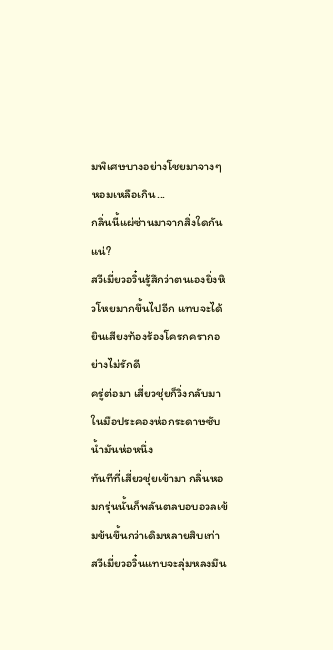มพิเศษบางอย่างโชยมาจางๆ
หอมเหลือเกิน...
กลิ่นนี้แผ่ซ่านมาจากสิ่งใดกันแน่?
สวีเมี่ยวอวิ๋นรู้สึกว่าตนเองยิ่งหิวโหยมากขึ้นไปอีก แทบจะได้ยินเสียงท้องร้องโครกครากอย่างไม่รักดี
ครู่ต่อมา เสี่ยวชุ่ยก็วิ่งกลับมา ในมือประคองห่อกระดาษซับน้ำมันห่อหนึ่ง
ทันทีที่เสี่ยวชุ่ยเข้ามา กลิ่นหอมกรุ่นนั้นก็พลันตลบอบอวลเข้มข้นขึ้นกว่าเดิมหลายสิบเท่า
สวีเมี่ยวอวิ๋นแทบจะลุ่มหลงมึน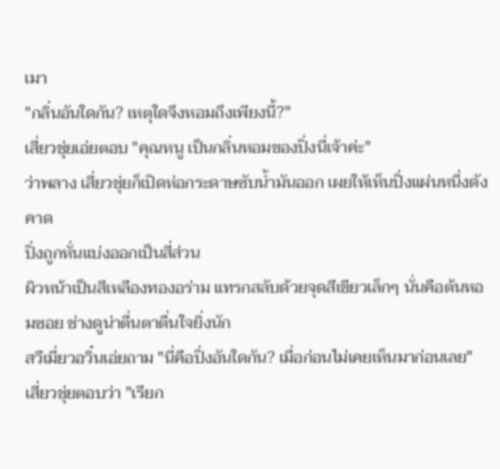เมา
"กลิ่นอันใดกัน? เหตุใดจึงหอมถึงเพียงนี้?"
เสี่ยวชุ่ยเอ่ยตอบ "คุณหนู เป็นกลิ่นหอมของปิ่งนี่เจ้าค่ะ"
ว่าพลาง เสี่ยวชุ่ยก็เปิดห่อกระดาษซับน้ำมันออก เผยให้เห็นปิ่งแผ่นหนึ่งดังคาด
ปิ่งถูกหั่นแบ่งออกเป็นสี่ส่วน
ผิวหน้าเป็นสีเหลืองทองอร่าม แทรกสลับด้วยจุดสีเขียวเล็กๆ นั่นคือต้นหอมซอย ช่างดูน่าตื่นตาตื่นใจยิ่งนัก
สวีเมี่ยวอวิ๋นเอ่ยถาม "นี่คือปิ่งอันใดกัน? เมื่อก่อนไม่เคยเห็นมาก่อนเลย"
เสี่ยวชุ่ยตอบว่า "เรียก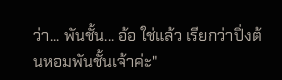ว่า... พันชั้น... อ้อ ใช่แล้ว เรียกว่าปิ่งต้นหอมพันชั้นเจ้าค่ะ"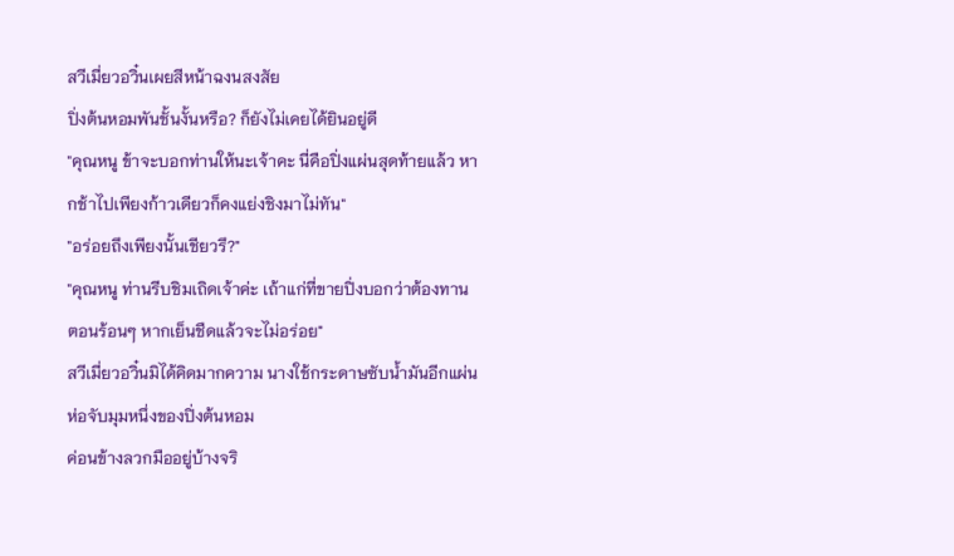สวีเมี่ยวอวิ๋นเผยสีหน้าฉงนสงสัย
ปิ่งต้นหอมพันชั้นงั้นหรือ? ก็ยังไม่เคยได้ยินอยู่ดี
"คุณหนู ข้าจะบอกท่านให้นะเจ้าคะ นี่คือปิ่งแผ่นสุดท้ายแล้ว หากช้าไปเพียงก้าวเดียวก็คงแย่งชิงมาไม่ทัน"
"อร่อยถึงเพียงนั้นเชียวรึ?"
"คุณหนู ท่านรีบชิมเถิดเจ้าค่ะ เถ้าแก่ที่ขายปิ่งบอกว่าต้องทานตอนร้อนๆ หากเย็นชืดแล้วจะไม่อร่อย"
สวีเมี่ยวอวิ๋นมิได้คิดมากความ นางใช้กระดาษซับน้ำมันอีกแผ่นห่อจับมุมหนึ่งของปิ่งต้นหอม
ค่อนข้างลวกมืออยู่บ้างจริ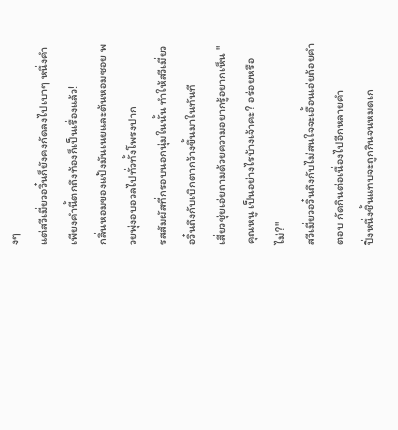งๆ
แต่สวีเมี่ยวอวิ๋นก็ยังคงกัดลงไปเบาๆ หนึ่งคำ
เพียงคำนี้ตกถึงท้องก็เป็นเรื่องแล้ว!
กลิ่นหอมของแป้งมันเนยและต้นหอมซอย พวยพุ่งอบอวลไปทั่วทั้งโพรงปาก
รสสัมผัสที่กรอบนอกนุ่มในนั้น ทำให้สวีเมี่ยวอวิ๋นถึงกับเบิกตากว้างขึ้นมาในทันที
เสี่ยวชุ่ยเอ่ยถามด้วยความอยากรู้อยากเห็น "คุณหนู เป็นอย่างไรบ้างเจ้าคะ? อร่อยหรือไม่?"
สวีเมี่ยวอวิ๋นถึงกับไม่สนใจจะเอื้อนเอ่ยถ้อยคำตอบ กัดกินต่อเนื่องไปอีกหลายคำ
ปิ่งหนึ่งชิ้นแทบจะถูกกินจนหมดเก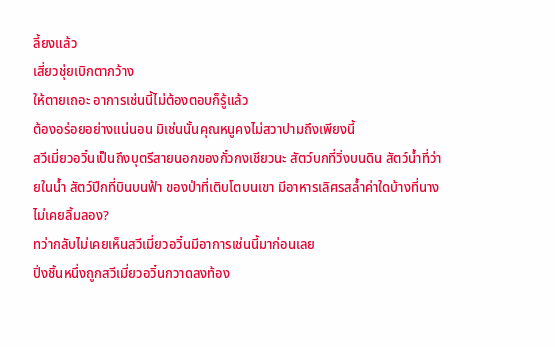ลี้ยงแล้ว
เสี่ยวชุ่ยเบิกตากว้าง
ให้ตายเถอะ อาการเช่นนี้ไม่ต้องตอบก็รู้แล้ว
ต้องอร่อยอย่างแน่นอน มิเช่นนั้นคุณหนูคงไม่สวาปามถึงเพียงนี้
สวีเมี่ยวอวิ๋นเป็นถึงบุตรีสายนอกของกั๋วกงเชียวนะ สัตว์บกที่วิ่งบนดิน สัตว์น้ำที่ว่ายในน้ำ สัตว์ปีกที่บินบนฟ้า ของป่าที่เติบโตบนเขา มีอาหารเลิศรสล้ำค่าใดบ้างที่นางไม่เคยลิ้มลอง?
ทว่ากลับไม่เคยเห็นสวีเมี่ยวอวิ๋นมีอาการเช่นนี้มาก่อนเลย
ปิ่งชิ้นหนึ่งถูกสวีเมี่ยวอวิ๋นกวาดลงท้อง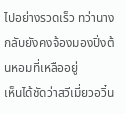ไปอย่างรวดเร็ว ทว่านางกลับยังคงจ้องมองปิ่งต้นหอมที่เหลืออยู่
เห็นได้ชัดว่าสวีเมี่ยวอวิ๋น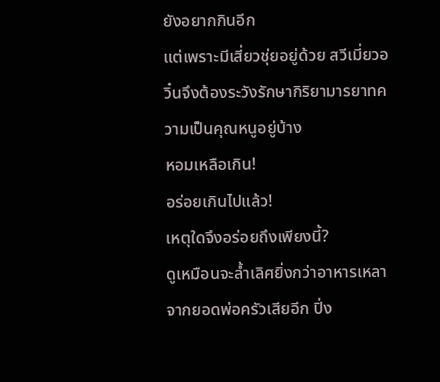ยังอยากกินอีก
แต่เพราะมีเสี่ยวชุ่ยอยู่ด้วย สวีเมี่ยวอวิ๋นจึงต้องระวังรักษากิริยามารยาทความเป็นคุณหนูอยู่บ้าง
หอมเหลือเกิน!
อร่อยเกินไปแล้ว!
เหตุใดจึงอร่อยถึงเพียงนี้?
ดูเหมือนจะล้ำเลิศยิ่งกว่าอาหารเหลาจากยอดพ่อครัวเสียอีก ปิ่ง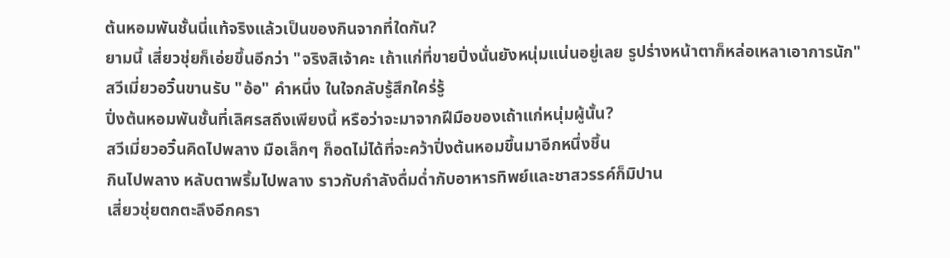ต้นหอมพันชั้นนี่แท้จริงแล้วเป็นของกินจากที่ใดกัน?
ยามนี้ เสี่ยวชุ่ยก็เอ่ยขึ้นอีกว่า "จริงสิเจ้าคะ เถ้าแก่ที่ขายปิ่งนั่นยังหนุ่มแน่นอยู่เลย รูปร่างหน้าตาก็หล่อเหลาเอาการนัก"
สวีเมี่ยวอวิ๋นขานรับ "อ้อ" คำหนึ่ง ในใจกลับรู้สึกใคร่รู้
ปิ่งต้นหอมพันชั้นที่เลิศรสถึงเพียงนี้ หรือว่าจะมาจากฝีมือของเถ้าแก่หนุ่มผู้นั้น?
สวีเมี่ยวอวิ๋นคิดไปพลาง มือเล็กๆ ก็อดไม่ได้ที่จะคว้าปิ่งต้นหอมขึ้นมาอีกหนึ่งชิ้น
กินไปพลาง หลับตาพริ้มไปพลาง ราวกับกำลังดื่มด่ำกับอาหารทิพย์และชาสวรรค์ก็มิปาน
เสี่ยวชุ่ยตกตะลึงอีกครา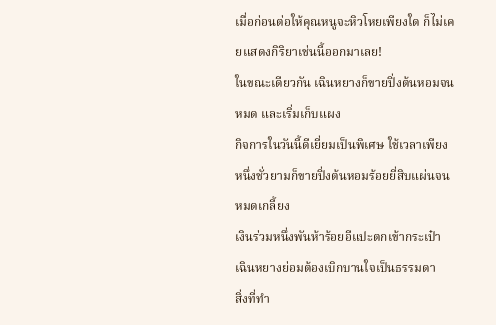เมื่อก่อนต่อให้คุณหนูจะหิวโหยเพียงใด ก็ไม่เคยแสดงกิริยาเช่นนี้ออกมาเลย!
ในขณะเดียวกัน เฉินหยางก็ขายปิ่งต้นหอมจนหมด และเริ่มเก็บแผง
กิจการในวันนี้ดีเยี่ยมเป็นพิเศษ ใช้เวลาเพียงหนึ่งชั่วยามก็ขายปิ่งต้นหอมร้อยยี่สิบแผ่นจนหมดเกลี้ยง
เงินร่วมหนึ่งพันห้าร้อยอีแปะตกเข้ากระเป๋า เฉินหยางย่อมต้องเบิกบานใจเป็นธรรมดา
สิ่งที่ทำ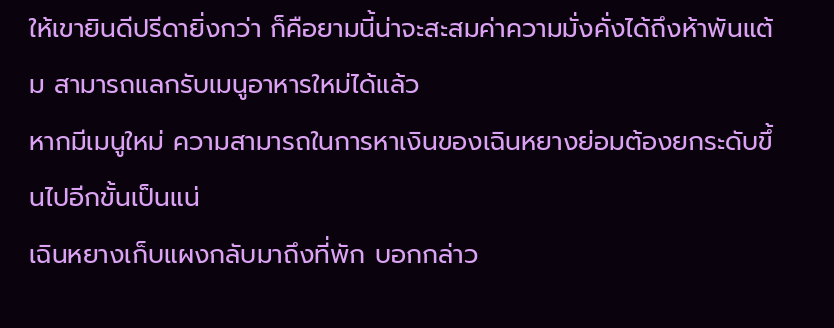ให้เขายินดีปรีดายิ่งกว่า ก็คือยามนี้น่าจะสะสมค่าความมั่งคั่งได้ถึงห้าพันแต้ม สามารถแลกรับเมนูอาหารใหม่ได้แล้ว
หากมีเมนูใหม่ ความสามารถในการหาเงินของเฉินหยางย่อมต้องยกระดับขึ้นไปอีกขั้นเป็นแน่
เฉินหยางเก็บแผงกลับมาถึงที่พัก บอกกล่าว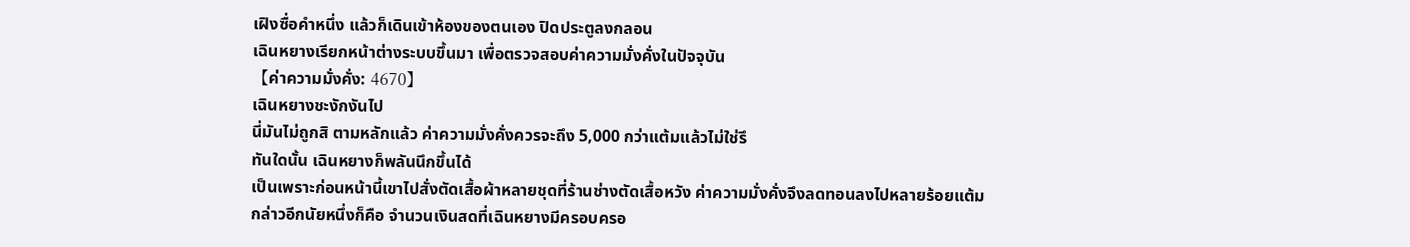เฝิงซื่อคำหนึ่ง แล้วก็เดินเข้าห้องของตนเอง ปิดประตูลงกลอน
เฉินหยางเรียกหน้าต่างระบบขึ้นมา เพื่อตรวจสอบค่าความมั่งคั่งในปัจจุบัน
【ค่าความมั่งคั่ง: 4670】
เฉินหยางชะงักงันไป
นี่มันไม่ถูกสิ ตามหลักแล้ว ค่าความมั่งคั่งควรจะถึง 5,000 กว่าแต้มแล้วไม่ใช่รึ
ทันใดนั้น เฉินหยางก็พลันนึกขึ้นได้
เป็นเพราะก่อนหน้านี้เขาไปสั่งตัดเสื้อผ้าหลายชุดที่ร้านช่างตัดเสื้อหวัง ค่าความมั่งคั่งจึงลดทอนลงไปหลายร้อยแต้ม
กล่าวอีกนัยหนึ่งก็คือ จำนวนเงินสดที่เฉินหยางมีครอบครอ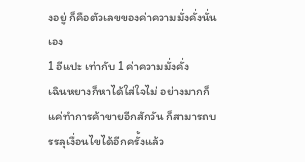งอยู่ ก็คือตัวเลขของค่าความมั่งคั่งนั่นเอง
1 อีแปะ เท่ากับ 1 ค่าความมั่งคั่ง
เฉินหยางก็หาได้ใส่ใจไม่ อย่างมากก็แค่ทำการค้าขายอีกสักวัน ก็สามารถบรรลุเงื่อนไขได้อีกครั้งแล้ว